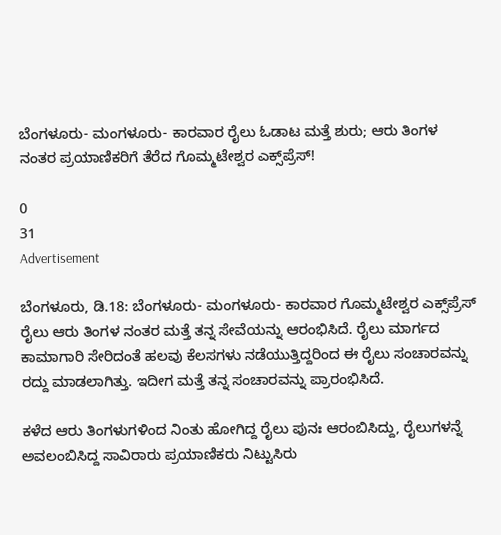ಬೆಂಗಳೂರು- ಮಂಗಳೂರು- ಕಾರವಾರ ರೈಲು ಓಡಾಟ ಮತ್ತೆ ಶುರು; ಆರು ತಿಂಗಳ ನಂತರ ಪ್ರಯಾಣಿಕರಿಗೆ ತೆರೆದ ಗೊಮ್ಮಟೇಶ್ವರ ಎಕ್ಸ್‌ಪ್ರೆಸ್‌!

0
31
Advertisement

ಬೆಂಗಳೂರು, ಡಿ.18: ಬೆಂಗಳೂರು- ಮಂಗಳೂರು- ಕಾರವಾರ ಗೊಮ್ಮಟೇಶ್ವರ ಎಕ್ಸ್‌ಪ್ರೆಸ್‌ ರೈಲು ಆರು ತಿಂಗಳ ನಂತರ ಮತ್ತೆ ತನ್ನ ಸೇವೆಯನ್ನು ಆರಂಭಿಸಿದೆ. ರೈಲು ಮಾರ್ಗದ ಕಾಮಾಗಾರಿ ಸೇರಿದಂತೆ ಹಲವು ಕೆಲಸಗಳು ನಡೆಯುತ್ತಿದ್ದರಿಂದ ಈ ರೈಲು ಸಂಚಾರವನ್ನು ರದ್ದು ಮಾಡಲಾಗಿತ್ತು. ಇದೀಗ ಮತ್ತೆ ತನ್ನ ಸಂಚಾರವನ್ನು ಪ್ರಾರಂಭಿಸಿದೆ.

ಕಳೆದ ಆರು ತಿಂಗಳುಗಳಿಂದ ನಿಂತು ಹೋಗಿದ್ದ ರೈಲು ಪುನಃ ಆರಂಬಿಸಿದ್ದು, ರೈಲುಗಳನ್ನೆ ಅವಲಂಬಿಸಿದ್ದ ಸಾವಿರಾರು ಪ್ರಯಾಣಿಕರು ನಿಟ್ಟುಸಿರು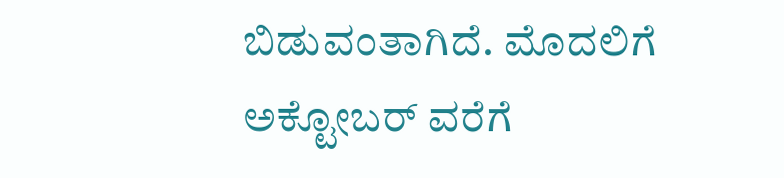ಬಿಡುವಂತಾಗಿದೆ. ಮೊದಲಿಗೆ ಅಕ್ಟೋಬರ್ ವರೆಗೆ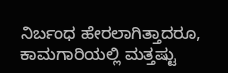ನಿರ್ಬಂಧ ಹೇರಲಾಗಿತ್ತಾದರೂ, ಕಾಮಗಾರಿಯಲ್ಲಿ ಮತ್ತಷ್ಟು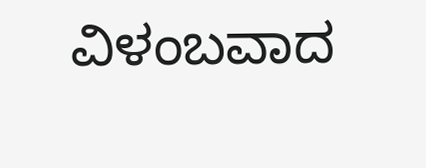ವಿಳಂಬವಾದ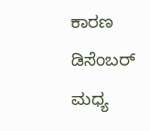ಕಾರಣ ಡಿಸೆಂಬರ್ ಮಧ್ಯ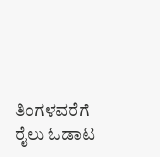ತಿಂಗಳವರೆಗೆ ರೈಲು ಓಡಾಟ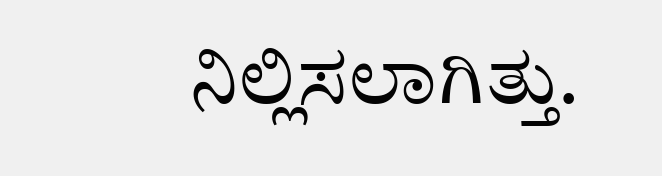ನಿಲ್ಲಿಸಲಾಗಿತ್ತು.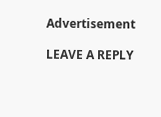Advertisement

LEAVE A REPLY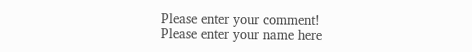Please enter your comment!
Please enter your name here